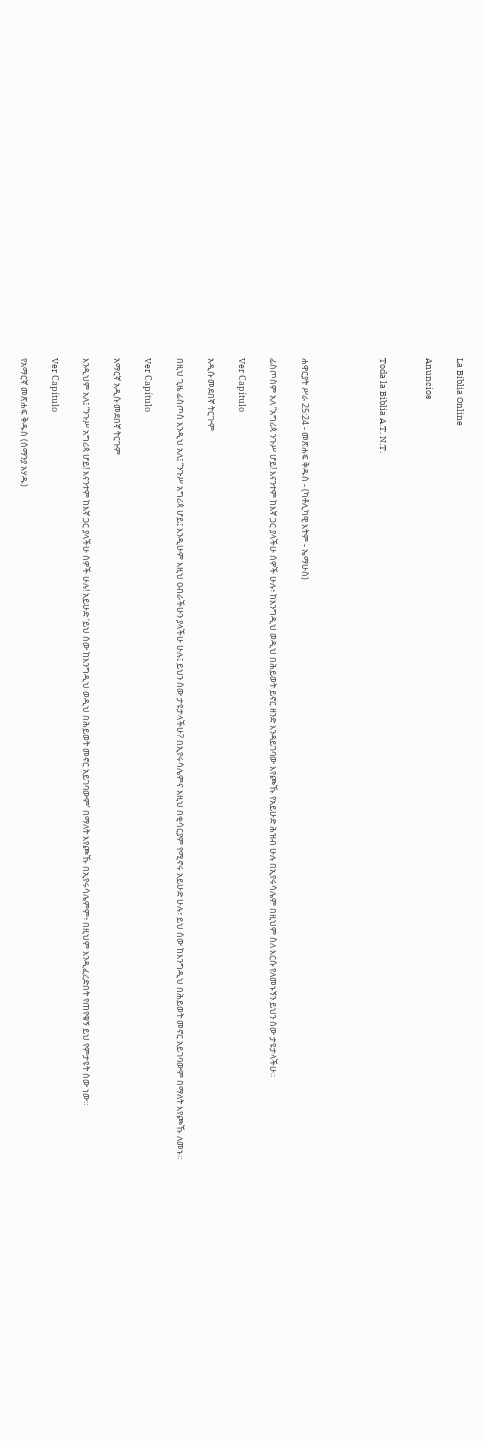La Biblia Online

Anuncios


Toda la Biblia A.T. N.T.




ሐዋርያት ሥራ 25:24 - መጽሐፍ ቅዱስ - (ካቶሊካዊ እትም - ኤማሁስ)

ፊስጦስም አለ “አግሪጳ ንጉሥ ሆይ! እናንተም ከእኛ ጋር ያላችሁ ሰዎች ሁሉ፥ ከእንግዲህ ወዲህ በሕይወት ይኖር ዘንድ እንዳይገባው እየጮኹ የአይሁድ ሕዝብ ሁሉ በኢየሩሳሌም በዚህም ስለ እርሱ የለመኑኝን ይህን ሰው ታዩታላችሁ።

Ver Capítulo

አዲሱ መደበኛ ትርጒም

በዚህ ጊዜ ፊስጦስ እንዲህ አለ፤ “ንጉሥ አግሪጳ ሆይ፤ እንዲሁም እዚህ ዐብራችሁን ያላችሁ ሁሉ፤ ይህን ሰው ታዩታላችሁ? በኢየሩሳሌምና እዚህ በቂሳርያም የሚኖሩ አይሁድ ሁሉ፣ ይህ ሰው ከእንግዲህ በሕይወት መኖር አይገባውም በማለት እየጮኹ ለመኑ።

Ver Capítulo

አማርኛ አዲሱ መደበኛ ትርጉም

እንዲህም አለ፤ “ንጉሥ አግሪጳ ሆይ! እናንተም ከእኛ ጋር ያላችሁ ሰዎች ሁሉ! አይሁድ ‘ይህ ሰው ከእንግዲህ ወዲህ በሕይወት መኖር አይገባውም’ በማለት እየጮኹ በኢየሩሳሌምም፥ በዚህም እንዲፈረድበት የጠየቁኝ ይህ የምታዩት ሰው ነው።

Ver Capítulo

የአማርኛ መጽሐፍ ቅዱስ (ሰማንያ አሃዱ)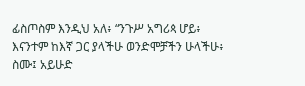ፊስጦስም እንዲህ አለ፥ “ንጉሥ አግሪጳ ሆይ፥ እናንተም ከእኛ ጋር ያላችሁ ወንድሞቻችን ሁላችሁ፥ ስሙ፤ አይሁድ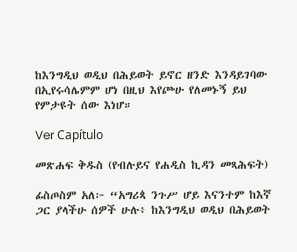ከእንግዲህ ወዲህ በሕይወት ይኖር ዘንድ እንዳይገባው በኢየሩሳሌምም ሆነ በዚህ እየጮሁ የለመኑኝ ይህ የምታዩት ሰው እነሆ።

Ver Capítulo

መጽሐፍ ቅዱስ (የብሉይና የሐዲስ ኪዳን መጻሕፍት)

ፊስጦስም አለ፦ “አግሪጳ ንጉሥ ሆይ እናንተም ከእኛ ጋር ያላችሁ ሰዎች ሁሉ፥ ከእንግዲህ ወዲህ በሕይወት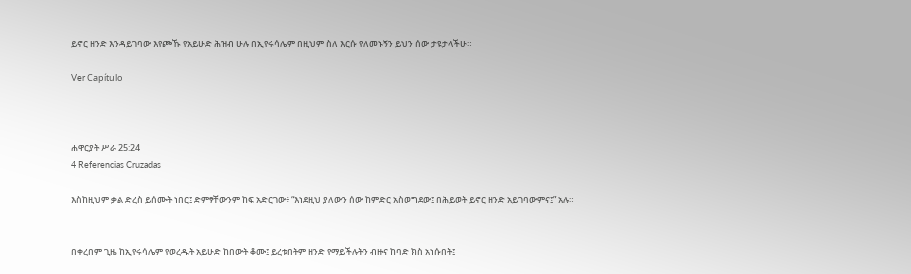ይኖር ዘንድ እንዳይገባው እየጮኹ የአይሁድ ሕዝብ ሁሉ በኢየሩሳሌም በዚህም ስለ እርሱ የለመኑኝን ይህን ሰው ታዩታላችሁ።

Ver Capítulo



ሐዋርያት ሥራ 25:24
4 Referencias Cruzadas

እስከዚህም ቃል ድረስ ይሰሙት ነበር፤ ድምፃቸውንም ከፍ አድርገው፥ “እነደዚህ ያለውን ሰው ከምድር አስወግደው፤ በሕይወት ይኖር ዘንድ አይገባውምና፤” አሉ።


በቀረበም ጊዜ ከኢየሩሳሌም የወረዱት አይሁድ ከበውት ቆሙ፤ ይረቱበትም ዘንድ የማይችሉትን ብዙና ከባድ ክስ አነሱበት፤